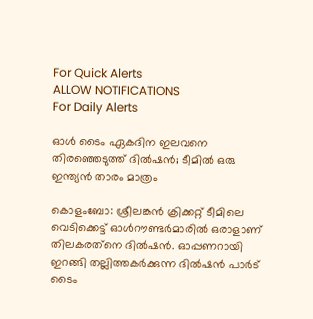For Quick Alerts
ALLOW NOTIFICATIONS
For Daily Alerts

ഓള്‍ ടൈം ഏകദിന ഇലവനെ തിരഞ്ഞെടുത്ത് ദില്‍ഷന്‍; ടീമില്‍ ഒരു ഇന്ത്യന്‍ താരം മാത്രം

കൊളംബോ: ശ്രീലങ്കന്‍ ക്രിക്കറ്റ് ടീമിലെ വെടിക്കെട്ട് ഓള്‍റൗണ്ടര്‍മാരില്‍ ഒരാളാണ് തിലകരത്‌നെ ദില്‍ഷന്‍. ഓപ്പണറായി ഇറങ്ങി തല്ലിത്തകര്‍ക്കുന്ന ദില്‍ഷന്‍ പാര്‍ട് ടൈം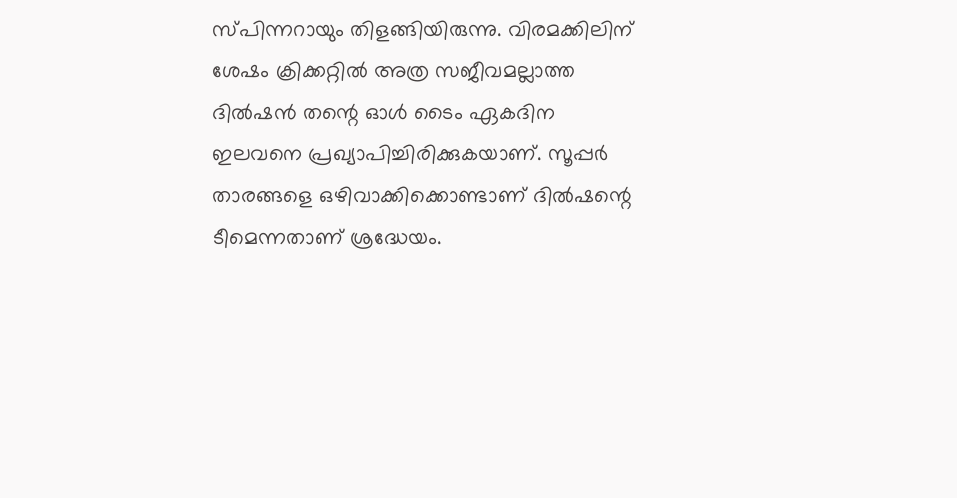സ്പിന്നറായും തിളങ്ങിയിരുന്നു. വിരമക്കിലിന് ശേഷം ക്രിക്കറ്റില്‍ അത്ര സജീവമല്ലാത്ത ദില്‍ഷന്‍ തന്റെ ഓള്‍ ടൈം ഏകദിന ഇലവനെ പ്രഖ്യാപിച്ചിരിക്കുകയാണ്. സൂപ്പര്‍ താരങ്ങളെ ഒഴിവാക്കിക്കൊണ്ടാണ് ദില്‍ഷന്റെ ടീമെന്നതാണ് ശ്രദ്ധേയം.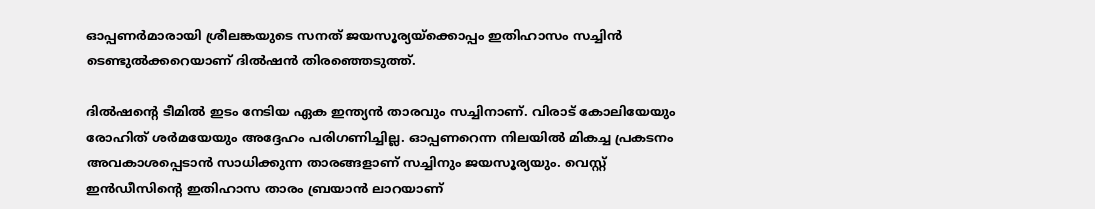ഓപ്പണര്‍മാരായി ശ്രീലങ്കയുടെ സനത് ജയസൂര്യയ്‌ക്കൊപ്പം ഇതിഹാസം സച്ചിന്‍ ടെണ്ടുല്‍ക്കറെയാണ് ദില്‍ഷന്‍ തിരഞ്ഞെടുത്ത്.

ദില്‍ഷന്റെ ടീമില്‍ ഇടം നേടിയ ഏക ഇന്ത്യന്‍ താരവും സച്ചിനാണ്. വിരാട് കോലിയേയും രോഹിത് ശര്‍മയേയും അദ്ദേഹം പരിഗണിച്ചില്ല. ഓപ്പണറെന്ന നിലയില്‍ മികച്ച പ്രകടനം അവകാശപ്പെടാന്‍ സാധിക്കുന്ന താരങ്ങളാണ് സച്ചിനും ജയസൂര്യയും. വെസ്റ്റ് ഇന്‍ഡീസിന്റെ ഇതിഹാസ താരം ബ്രയാന്‍ ലാറയാണ്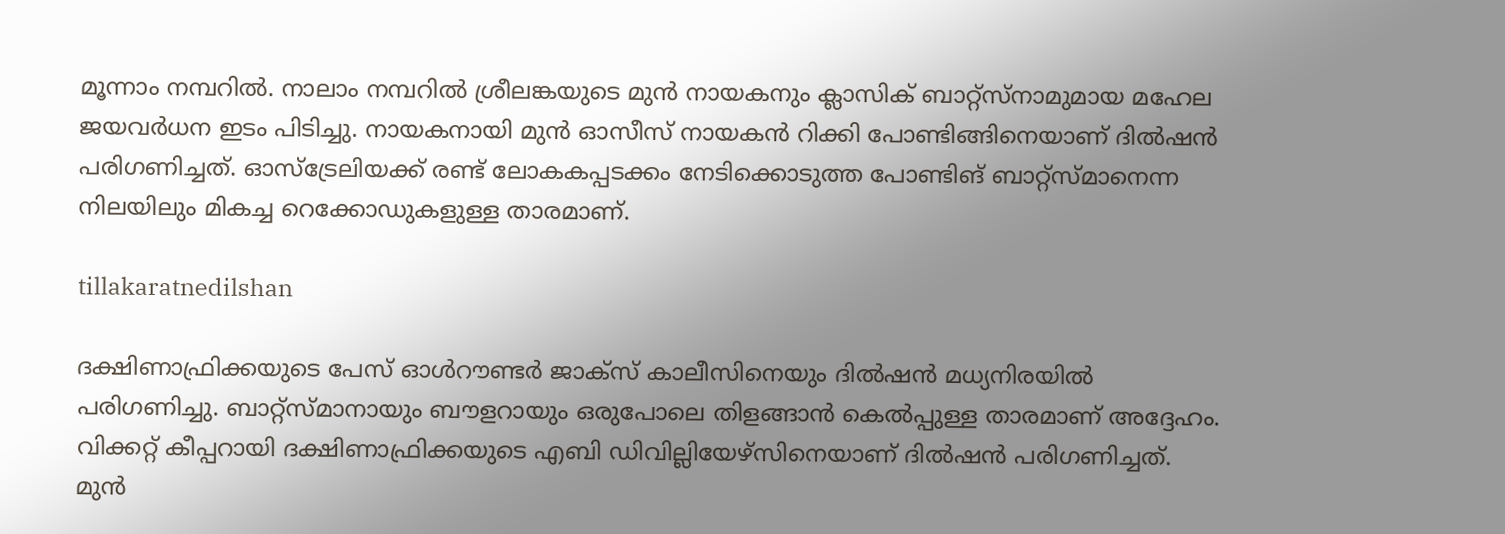മൂന്നാം നമ്പറില്‍. നാലാം നമ്പറില്‍ ശ്രീലങ്കയുടെ മുന്‍ നായകനും ക്ലാസിക് ബാറ്റ്‌സ്‌നാമുമായ മഹേല ജയവര്‍ധന ഇടം പിടിച്ചു. നായകനായി മുന്‍ ഓസീസ് നായകന്‍ റിക്കി പോണ്ടിങ്ങിനെയാണ് ദില്‍ഷന്‍ പരിഗണിച്ചത്. ഓസ്‌ട്രേലിയക്ക് രണ്ട് ലോകകപ്പടക്കം നേടിക്കൊടുത്ത പോണ്ടിങ് ബാറ്റ്‌സ്മാനെന്ന നിലയിലും മികച്ച റെക്കോഡുകളുള്ള താരമാണ്.

tillakaratnedilshan

ദക്ഷിണാഫ്രിക്കയുടെ പേസ് ഓള്‍റൗണ്ടര്‍ ജാക്‌സ് കാലീസിനെയും ദില്‍ഷന്‍ മധ്യനിരയില്‍ പരിഗണിച്ചു. ബാറ്റ്‌സ്മാനായും ബൗളറായും ഒരുപോലെ തിളങ്ങാന്‍ കെല്‍പ്പുള്ള താരമാണ് അദ്ദേഹം. വിക്കറ്റ് കീപ്പറായി ദക്ഷിണാഫ്രിക്കയുടെ എബി ഡിവില്ലിയേഴ്‌സിനെയാണ് ദില്‍ഷന്‍ പരിഗണിച്ചത്. മുന്‍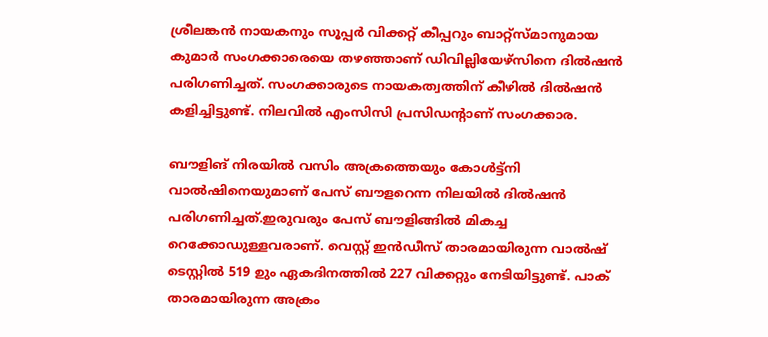ശ്രീലങ്കന്‍ നായകനും സൂപ്പര്‍ വിക്കറ്റ് കീപ്പറും ബാറ്റ്‌സ്മാനുമായ കുമാര്‍ സംഗക്കാരെയെ തഴഞ്ഞാണ് ഡിവില്ലിയേഴ്‌സിനെ ദില്‍ഷന്‍ പരിഗണിച്ചത്. സംഗക്കാരുടെ നായകത്വത്തിന് കീഴില്‍ ദില്‍ഷന്‍ കളിച്ചിട്ടുണ്ട്. നിലവില്‍ എംസിസി പ്രസിഡന്റാണ് സംഗക്കാര.

ബൗളിങ് നിരയില്‍ വസിം അക്രത്തെയും കോള്‍ട്ട്‌നി വാല്‍ഷിനെയുമാണ് പേസ് ബൗളറെന്ന നിലയില്‍ ദില്‍ഷന്‍ പരിഗണിച്ചത്.ഇരുവരും പേസ് ബൗളിങ്ങില്‍ മികച്ച റെക്കോഡുള്ളവരാണ്. വെസ്റ്റ് ഇന്‍ഡീസ് താരമായിരുന്ന വാല്‍ഷ് ടെസ്റ്റില്‍ 519 ഉും ഏകദിനത്തില്‍ 227 വിക്കറ്റും നേടിയിട്ടുണ്ട്. പാക് താരമായിരുന്ന അക്രം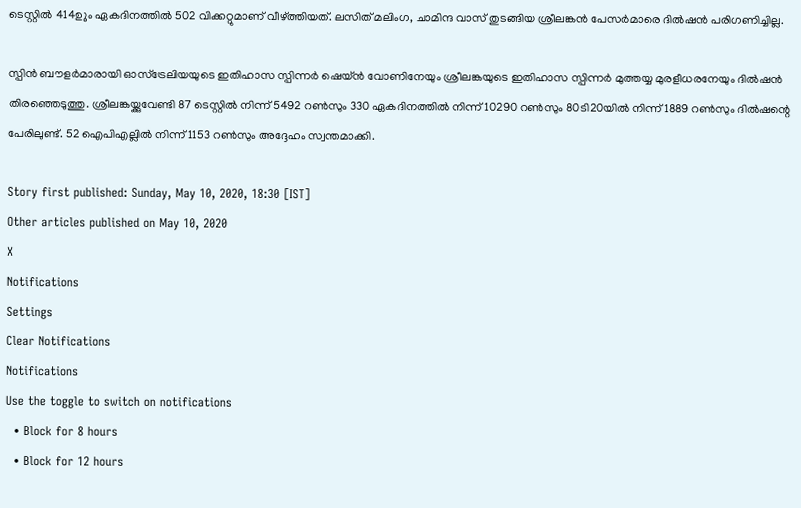ടെസ്റ്റില്‍ 414ഉും ഏകദിനത്തില്‍ 502 വിക്കറ്റുമാണ് വീഴ്ത്തിയത്. ലസിത് മലിംഗ, ചാമിന്ദ വാസ് തുടങ്ങിയ ശ്രീലങ്കന്‍ പേസര്‍മാരെ ദില്‍ഷന്‍ പരിഗണിച്ചില്ല.

സ്പിന്‍ ബൗളര്‍മാരായി ഓസ്‌ട്രേലിയയുടെ ഇതിഹാസ സ്പിന്നര്‍ ഷെയ്ന്‍ വോണിനേയും ശ്രീലങ്കയുടെ ഇതിഹാസ സ്പിന്നര്‍ മുത്തയ്യ മുരളീധരനേയും ദില്‍ഷന്‍ തിരഞ്ഞെടുത്തു. ശ്രീലങ്കയ്ക്കുവേണ്ടി 87 ടെസ്റ്റില്‍ നിന്ന് 5492 റണ്‍സും 330 ഏകദിനത്തില്‍ നിന്ന് 10290 റണ്‍സും 80ടി20യില്‍ നിന്ന് 1889 റണ്‍സും ദില്‍ഷന്റെ പേരിലുണ്ട്. 52 ഐപിഎല്ലില്‍ നിന്ന് 1153 റണ്‍സും അദ്ദേഹം സ്വന്തമാക്കി.

Story first published: Sunday, May 10, 2020, 18:30 [IST]
Other articles published on May 10, 2020
X
Notifications
Settings
Clear Notifications
Notifications
Use the toggle to switch on notifications
  • Block for 8 hours
  • Block for 12 hours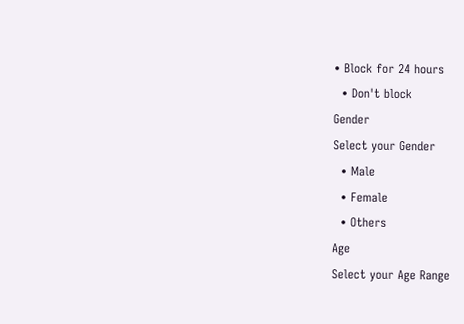• Block for 24 hours
  • Don't block
Gender
Select your Gender
  • Male
  • Female
  • Others
Age
Select your Age Range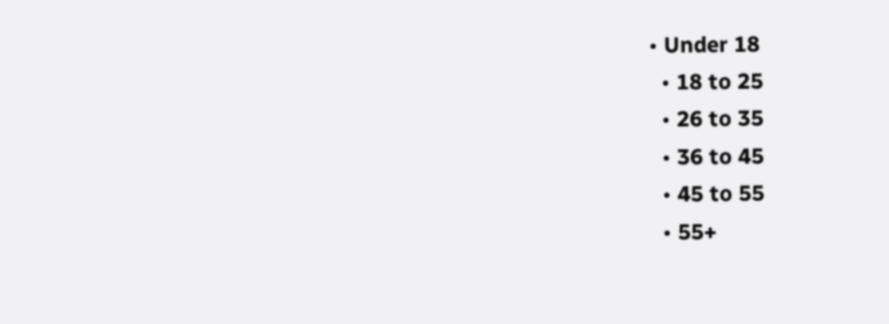• Under 18
  • 18 to 25
  • 26 to 35
  • 36 to 45
  • 45 to 55
  • 55+